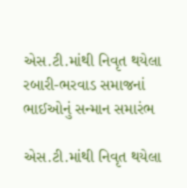એસ.ટી.માંથી નિવૃત થયેલા રબારી-ભરવાડ સમાજનાં ભાઈઓનું સન્માન સમારંભ

એસ.ટી.માંથી નિવૃત થયેલા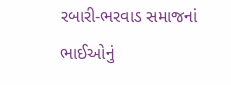રબારી-ભરવાડ સમાજનાં ભાઈઓનું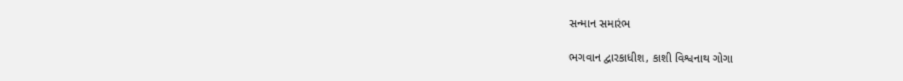સન્માન સમારંભ

ભગવાન દ્વારકાધીશ, કાશી વિશ્વનાથ ગોગા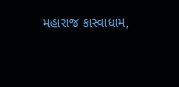મહારાજ કાસ્વાધામ,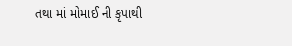તથા માં મોમાઈ ની કૃપાથી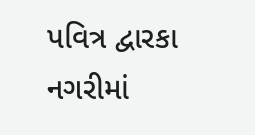પવિત્ર દ્વારકા નગરીમાં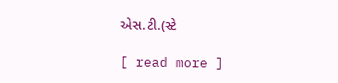એસ.ટી.(સ્ટે

[ read more ]